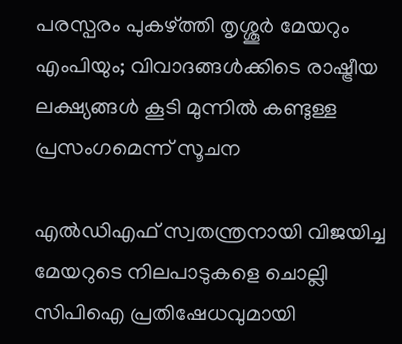പരസ്പരം പുകഴ്ത്തി തൃശ്ശൂർ മേയറും എംപിയും; വിവാദങ്ങൾക്കിടെ രാഷ്ട്രീയ ലക്ഷ്യങ്ങൾ കൂടി മുന്നിൽ കണ്ടുള്ള പ്രസംഗമെന്ന് സൂചന

എൽഡിഎഫ് സ്വതന്ത്രനായി വിജയിച്ച മേയറുടെ നിലപാടുകളെ ചൊല്ലി സിപിഐ പ്രതിഷേധവുമായി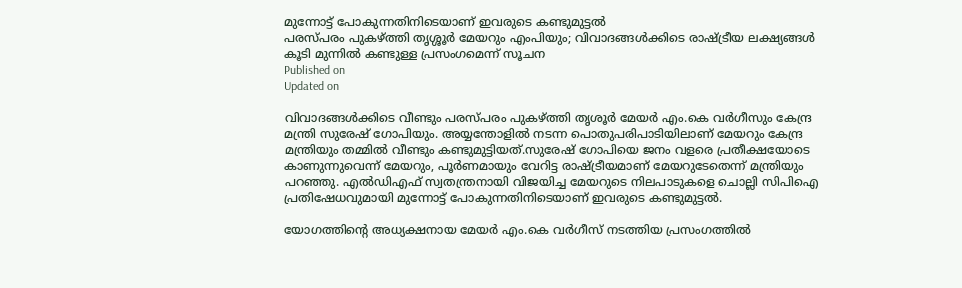മുന്നോട്ട് പോകുന്നതിനിടെയാണ് ഇവരുടെ കണ്ടുമുട്ടൽ
പരസ്പരം പുകഴ്ത്തി തൃശ്ശൂർ മേയറും എംപിയും; വിവാദങ്ങൾക്കിടെ രാഷ്ട്രീയ ലക്ഷ്യങ്ങൾ കൂടി മുന്നിൽ കണ്ടുള്ള പ്രസംഗമെന്ന് സൂചന
Published on
Updated on

വിവാദങ്ങൾക്കിടെ വീണ്ടും പരസ്പരം പുകഴ്ത്തി തൃശൂർ മേയർ എം.കെ വർഗീസും കേന്ദ്ര മന്ത്രി സുരേഷ് ഗോപിയും. അയ്യന്തോളിൽ നടന്ന പൊതുപരിപാടിയിലാണ് മേയറും കേന്ദ്ര മന്ത്രിയും തമ്മിൽ വീണ്ടും കണ്ടുമുട്ടിയത്.സുരേഷ് ഗോപിയെ ജനം വളരെ പ്രതീക്ഷയോടെ കാണുന്നുവെന്ന് മേയറും, പൂർണമായും വേറിട്ട രാഷ്ട്രീയമാണ് മേയറുടേതെന്ന് മന്ത്രിയും പറഞ്ഞു. എൽഡിഎഫ് സ്വതന്ത്രനായി വിജയിച്ച മേയറുടെ നിലപാടുകളെ ചൊല്ലി സിപിഐ പ്രതിഷേധവുമായി മുന്നോട്ട് പോകുന്നതിനിടെയാണ് ഇവരുടെ കണ്ടുമുട്ടൽ.

യോഗത്തിൻ്റെ അധ്യക്ഷനായ മേയർ എം.കെ വർഗീസ് നടത്തിയ പ്രസംഗത്തിൽ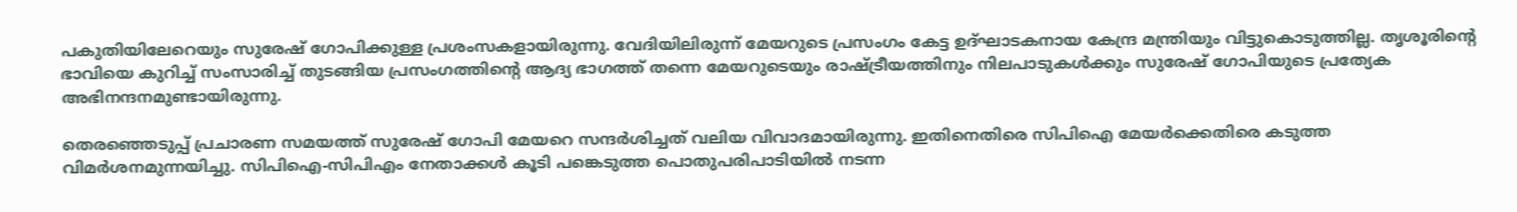പകുതിയിലേറെയും സുരേഷ് ഗോപിക്കുള്ള പ്രശംസകളായിരുന്നു. വേദിയിലിരുന്ന് മേയറുടെ പ്രസംഗം കേട്ട ഉദ്ഘാടകനായ കേന്ദ്ര മന്ത്രിയും വിട്ടുകൊടുത്തില്ല. തൃശൂരിൻ്റെ ഭാവിയെ കുറിച്ച് സംസാരിച്ച് തുടങ്ങിയ പ്രസംഗത്തിൻ്റെ ആദ്യ ഭാഗത്ത് തന്നെ മേയറുടെയും രാഷ്ട്രീയത്തിനും നിലപാടുകൾക്കും സുരേഷ് ഗോപിയുടെ പ്രത്യേക അഭിനന്ദനമുണ്ടായിരുന്നു.

തെരഞ്ഞെടുപ്പ് പ്രചാരണ സമയത്ത് സുരേഷ് ഗോപി മേയറെ സന്ദർശിച്ചത് വലിയ വിവാദമായിരുന്നു. ഇതിനെതിരെ സിപിഐ മേയർക്കെതിരെ കടുത്ത വിമർശനമുന്നയിച്ചു. സിപിഐ-സിപിഎം നേതാക്കൾ കൂടി പങ്കെടുത്ത പൊതുപരിപാടിയിൽ നടന്ന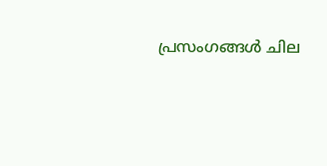പ്രസംഗങ്ങൾ ചില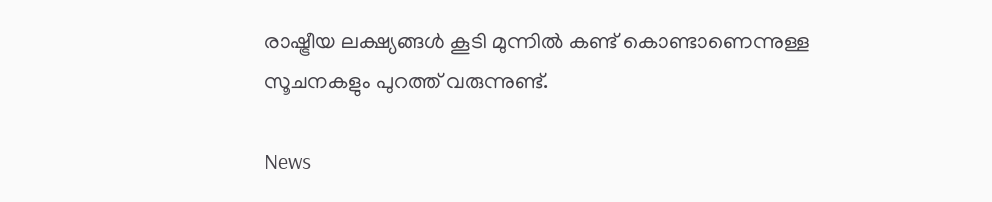രാഷ്ട്രീയ ലക്ഷ്യങ്ങൾ കൂടി മുന്നിൽ കണ്ട് കൊണ്ടാണെന്നുള്ള സൂചനകളും പുറത്ത് വരുന്നുണ്ട്.

News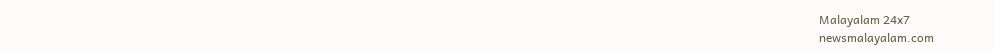Malayalam 24x7
newsmalayalam.com